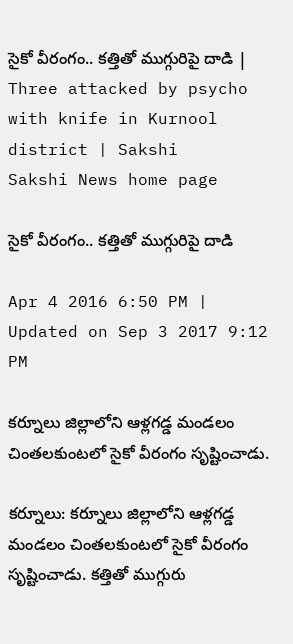సైకో వీరంగం.. కత్తితో ముగ్గురిపై దాడి | Three attacked by psycho with knife in Kurnool district | Sakshi
Sakshi News home page

సైకో వీరంగం.. కత్తితో ముగ్గురిపై దాడి

Apr 4 2016 6:50 PM | Updated on Sep 3 2017 9:12 PM

కర్నూలు జిల్లాలోని ఆళ్లగడ్డ మండలం చింతలకుంటలో సైకో వీరంగం సృష్టించాడు.

కర్నూలు: కర్నూలు జిల్లాలోని ఆళ్లగడ్డ మండలం చింతలకుంటలో సైకో వీరంగం సృష్టించాడు. కత్తితో ముగ్గురు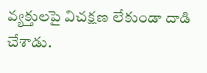వ్యక్తులపై విచక్షణ లేకుండా దాడి చేశాడు.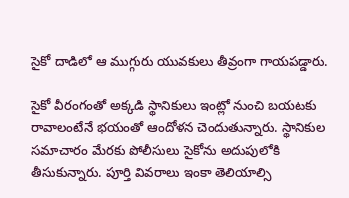సైకో దాడిలో ఆ ముగ్గురు యువకులు తీవ్రంగా గాయపడ్డారు.

సైకో వీరంగంతో అక్కడి స్థానికులు ఇంట్లో నుంచి బయటకు రావాలంటేనే భయంతో ఆందోళన చెందుతున్నారు. స్థానికుల సమాచారం మేరకు పోలీసులు సైకోను అదుపులోకి తీసుకున్నారు. పూర్తి వివరాలు ఇంకా తెలియాల్సి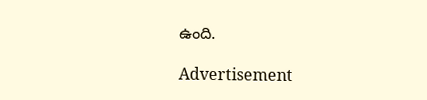ఉంది.

Advertisement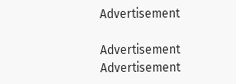Advertisement

Advertisement
Advertisement